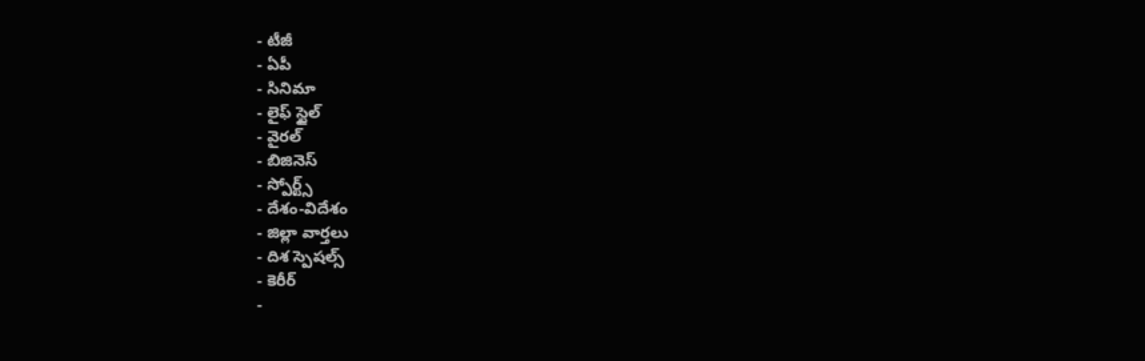- టీజీ
- ఏపీ
- సినిమా
- లైఫ్ స్టైల్
- వైరల్
- బిజినెస్
- స్పోర్ట్స్
- దేశం-విదేశం
- జిల్లా వార్తలు
- దిశ స్పెషల్స్
- కెరీర్
-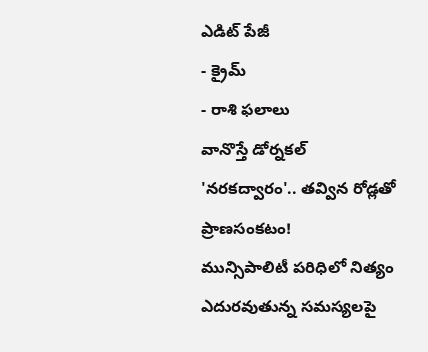ఎడిట్ పేజీ
- క్రైమ్
- రాశి ఫలాలు
వానొస్తే డోర్నకల్ 'నరకద్వారం'.. తవ్విన రోడ్లతో ప్రాణసంకటం!
మున్సిపాలిటీ పరిధిలో నిత్యం ఎదురవుతున్న సమస్యలపై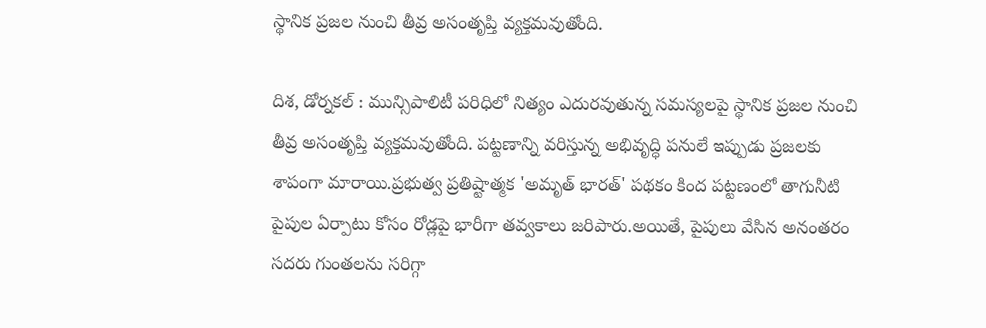స్థానిక ప్రజల నుంచి తీవ్ర అసంతృప్తి వ్యక్తమవుతోంది.

దిశ, డోర్నకల్ : మున్సిపాలిటీ పరిధిలో నిత్యం ఎదురవుతున్న సమస్యలపై స్థానిక ప్రజల నుంచి తీవ్ర అసంతృప్తి వ్యక్తమవుతోంది. పట్టణాన్ని వరిస్తున్న అభివృద్ధి పనులే ఇప్పుడు ప్రజలకు శాపంగా మారాయి.ప్రభుత్వ ప్రతిష్టాత్మక 'అమృత్ భారత్' పథకం కింద పట్టణంలో తాగునీటి పైపుల ఏర్పాటు కోసం రోడ్లపై భారీగా తవ్వకాలు జరిపారు.అయితే, పైపులు వేసిన అనంతరం సదరు గుంతలను సరిగ్గా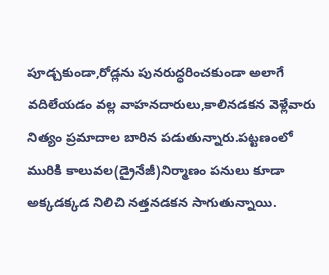పూడ్చకుండా,రోడ్లను పునరుద్ధరించకుండా అలాగే వదిలేయడం వల్ల వాహనదారులు,కాలినడకన వెళ్లేవారు నిత్యం ప్రమాదాల బారిన పడుతున్నారు.పట్టణంలో మురికి కాలువల(డ్రైనేజీ)నిర్మాణం పనులు కూడా అక్కడక్కడ నిలిచి నత్తనడకన సాగుతున్నాయి.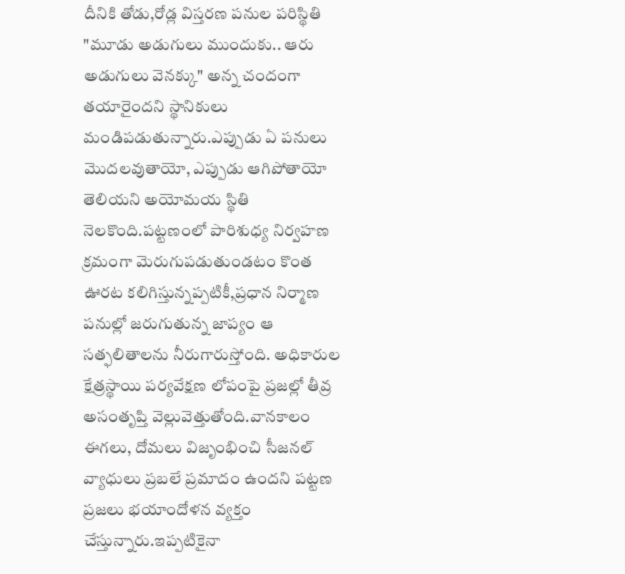దీనికి తోడు,రోడ్ల విస్తరణ పనుల పరిస్థితి "మూడు అడుగులు ముందుకు.. ఆరు అడుగులు వెనక్కు" అన్న చందంగా తయారైందని స్థానికులు మండిపడుతున్నారు.ఎప్పుడు ఏ పనులు మొదలవుతాయో, ఎప్పుడు ఆగిపోతాయో తెలియని అయోమయ స్థితి నెలకొంది.పట్టణంలో పారిశుధ్య నిర్వహణ క్రమంగా మెరుగుపడుతుండటం కొంత ఊరట కలిగిస్తున్నప్పటికీ,ప్రధాన నిర్మాణ పనుల్లో జరుగుతున్న జాప్యం ఆ సత్ఫలితాలను నీరుగారుస్తోంది. అధికారుల క్షేత్రస్థాయి పర్యవేక్షణ లోపంపై ప్రజల్లో తీవ్ర అసంతృప్తి వెల్లువెత్తుతోంది.వానకాలం ఈగలు, దోమలు విజృంభించి సీజనల్ వ్యాధులు ప్రబలే ప్రమాదం ఉందని పట్టణ ప్రజలు భయాందోళన వ్యక్తం చేస్తున్నారు.ఇప్పటికైనా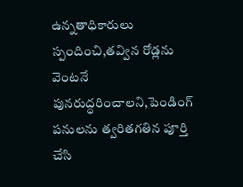ఉన్నతాధికారులు స్పందించి,తవ్విన రోడ్లను వెంటనే పునరుద్ధరించాలని,పెండింగ్ పనులను త్వరితగతిన పూర్తి చేసి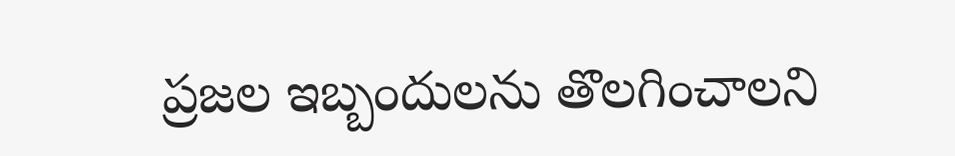ప్రజల ఇబ్బందులను తొలగించాలని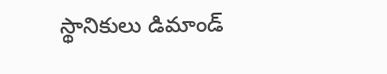స్థానికులు డిమాండ్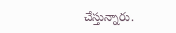చేస్తున్నారు.